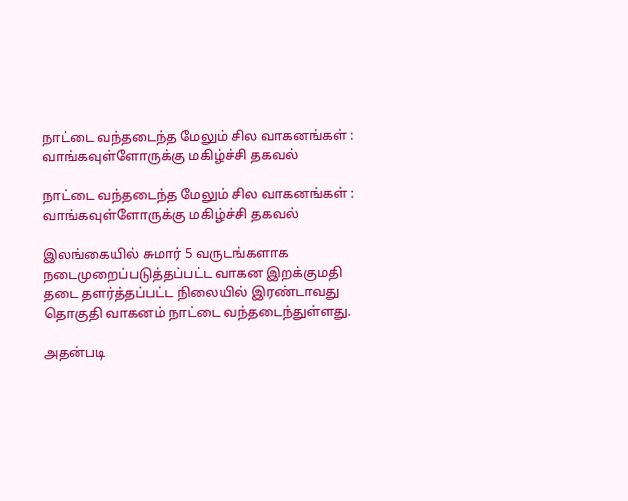நாட்டை வந்தடைந்த மேலும் சில வாகனங்கள் : வாங்கவுள்ளோருக்கு மகிழ்ச்சி தகவல்

நாட்டை வந்தடைந்த மேலும் சில வாகனங்கள் : வாங்கவுள்ளோருக்கு மகிழ்ச்சி தகவல்

இலங்கையில் சுமார் 5 வருடங்களாக நடைமுறைப்படுத்தப்பட்ட வாகன இறக்குமதி தடை தளர்த்தப்பட்ட நிலையில் இரண்டாவது தொகுதி வாகனம் நாட்டை வந்தடைந்துள்ளது.

அதன்படி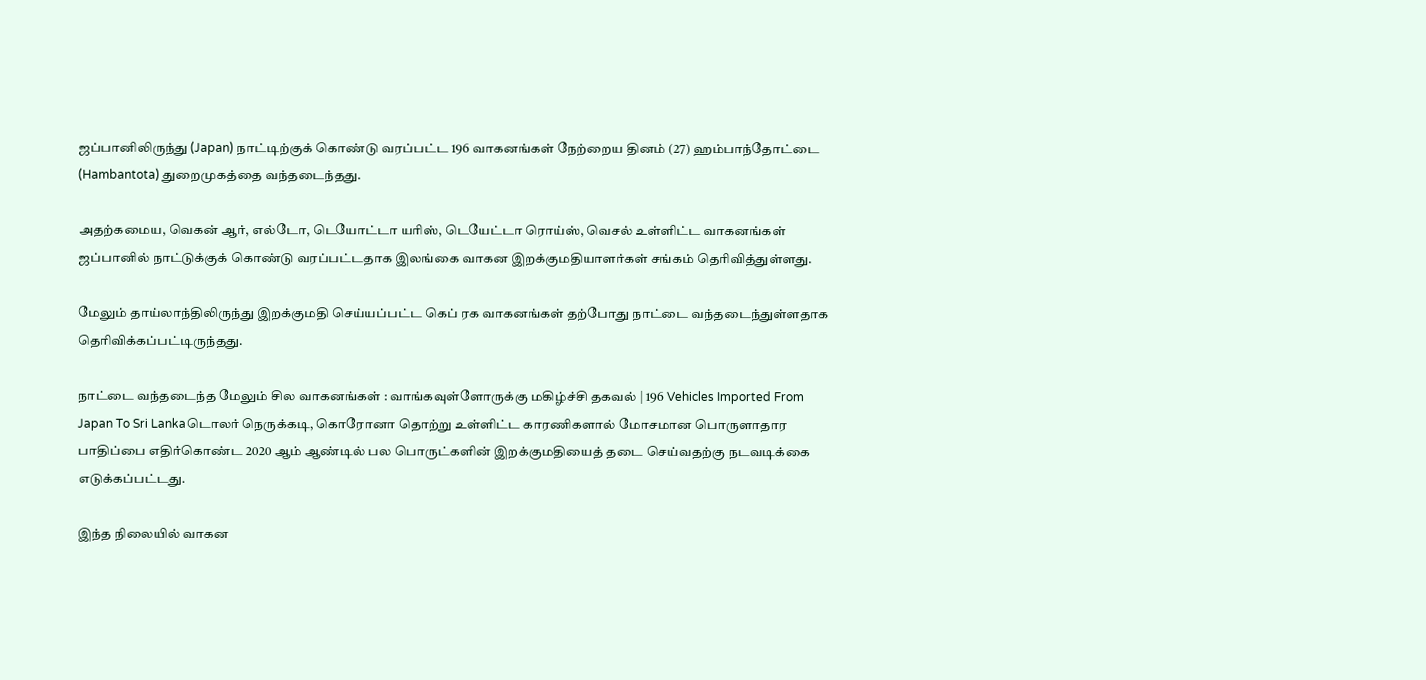ஜப்பானிலிருந்து (Japan) நாட்டிற்குக் கொண்டு வரப்பட்ட 196 வாகனங்கள் நேற்றைய தினம் (27) ஹம்பாந்தோட்டை (Hambantota) துறைமுகத்தை வந்தடைந்தது.

அதற்கமைய, வெகன் ஆர், எல்டோ, டெயோட்டா யரிஸ், டெயேட்டா ரொய்ஸ், வெசல் உள்ளிட்ட வாகனங்கள் ஜப்பானில் நாட்டுக்குக் கொண்டு வரப்பட்டதாக இலங்கை வாகன இறக்குமதியாளர்கள் சங்கம் தெரிவித்துள்ளது.

மேலும் தாய்லாந்திலிருந்து இறக்குமதி செய்யப்பட்ட கெப் ரக வாகனங்கள் தற்போது நாட்டை வந்தடைந்துள்ளதாக தெரிவிக்கப்பட்டிருந்தது.

நாட்டை வந்தடைந்த மேலும் சில வாகனங்கள் : வாங்கவுள்ளோருக்கு மகிழ்ச்சி தகவல் | 196 Vehicles Imported From Japan To Sri Lankaடொலர் நெருக்கடி, கொரோனா தொற்று உள்ளிட்ட காரணிகளால் மோசமான பொருளாதார பாதிப்பை எதிர்கொண்ட 2020 ஆம் ஆண்டில் பல பொருட்களின் இறக்குமதியைத் தடை செய்வதற்கு நடவடிக்கை எடுக்கப்பட்டது.

இந்த நிலையில் வாகன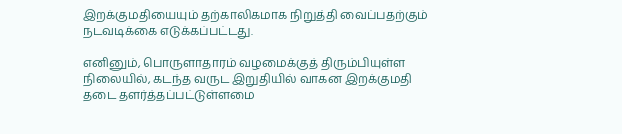இறக்குமதியையும் தற்காலிகமாக நிறுத்தி வைப்பதற்கும் நடவடிக்கை எடுக்கப்பட்டது.

எனினும், பொருளாதாரம் வழமைக்குத் திரும்பியுள்ள நிலையில், கடந்த வருட இறுதியில் வாகன இறக்குமதி தடை தளர்த்தப்பட்டுள்ளமை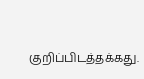குறிப்பிடத்தக்கது.